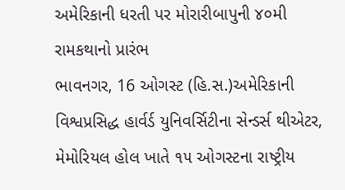અમેરિકાની ધરતી પર મોરારીબાપુની ૪૦મી રામકથાનો પ્રારંભ
ભાવનગર, 16 ઓગસ્ટ (હિ.સ.)અમેરિકાની વિશ્વપ્રસિદ્ધ હાર્વર્ડ યુનિવર્સિટીના સેન્ડર્સ થીએટર, મેમોરિયલ હોલ ખાતે ૧૫ ઓગસ્ટના રાષ્ટ્રીય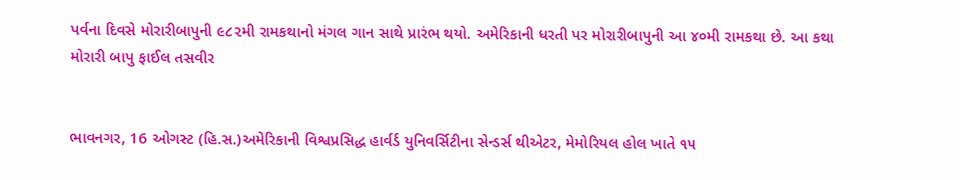પર્વના દિવસે મોરારીબાપુની ૯૮૨મી રામકથાનો મંગલ ગાન સાથે પ્રારંભ થયો. અમેરિકાની ધરતી પર મોરારીબાપુની આ ૪૦મી રામકથા છે. આ કથા
મોરારી બાપુ ફાઈલ તસવીર


ભાવનગર, 16 ઓગસ્ટ (હિ.સ.)અમેરિકાની વિશ્વપ્રસિદ્ધ હાર્વર્ડ યુનિવર્સિટીના સેન્ડર્સ થીએટર, મેમોરિયલ હોલ ખાતે ૧૫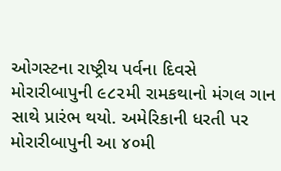ઓગસ્ટના રાષ્ટ્રીય પર્વના દિવસે મોરારીબાપુની ૯૮૨મી રામકથાનો મંગલ ગાન સાથે પ્રારંભ થયો. અમેરિકાની ધરતી પર મોરારીબાપુની આ ૪૦મી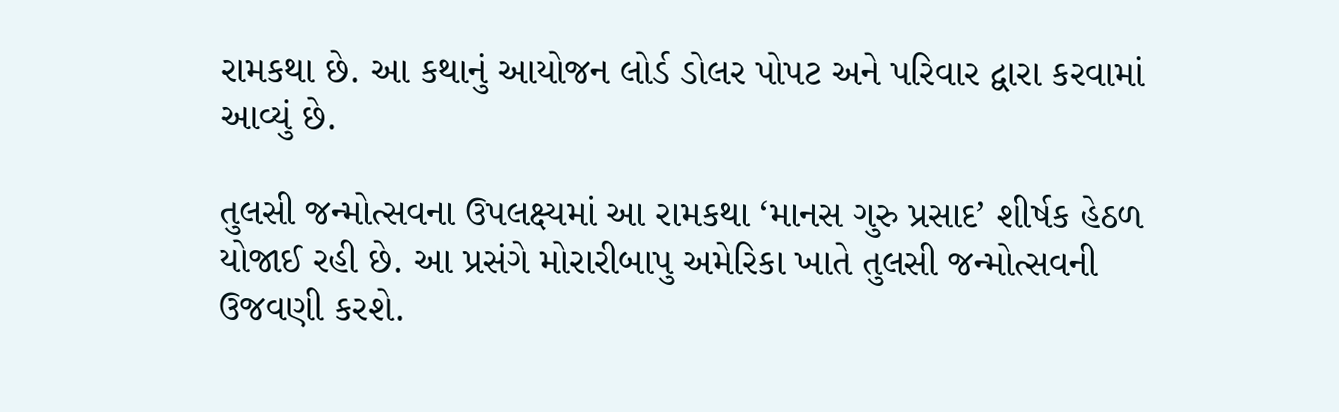રામકથા છે. આ કથાનું આયોજન લોર્ડ ડોલર પોપટ અને પરિવાર દ્વારા કરવામાં આવ્યું છે.

તુલસી જન્મોત્સવના ઉપલક્ષ્યમાં આ રામકથા ‘માનસ ગુરુ પ્રસાદ’ શીર્ષક હેઠળ યોજાઈ રહી છે. આ પ્રસંગે મોરારીબાપુ અમેરિકા ખાતે તુલસી જન્મોત્સવની ઉજવણી કરશે.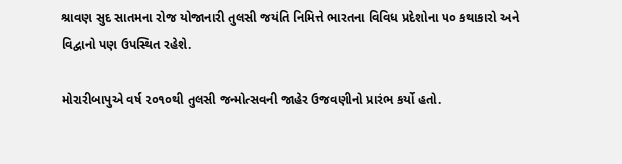શ્રાવણ સુદ સાતમના રોજ યોજાનારી તુલસી જયંતિ નિમિત્તે ભારતના વિવિધ પ્રદેશોના ૫૦ કથાકારો અને વિદ્વાનો પણ ઉપસ્થિત રહેશે.

મોરારીબાપુએ વર્ષ ૨૦૧૦થી તુલસી જન્મોત્સવની જાહેર ઉજવણીનો પ્રારંભ કર્યો હતો.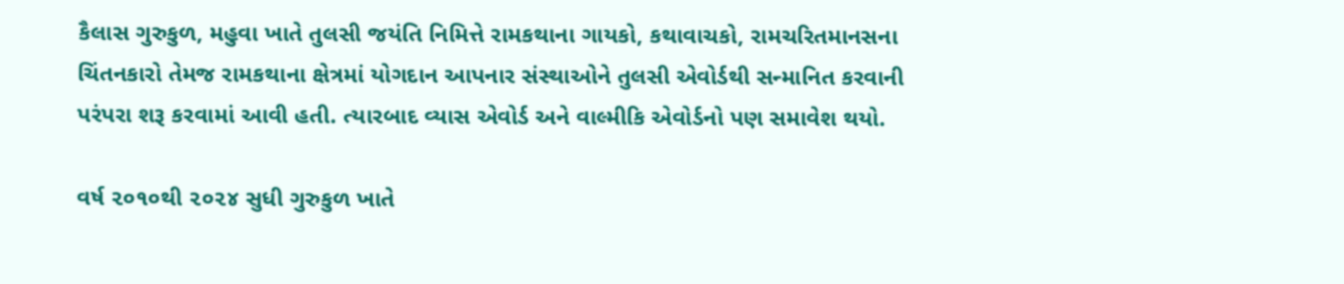કૈલાસ ગુરુકુળ, મહુવા ખાતે તુલસી જયંતિ નિમિત્તે રામકથાના ગાયકો, કથાવાચકો, રામચરિતમાનસના ચિંતનકારો તેમજ રામકથાના ક્ષેત્રમાં યોગદાન આપનાર સંસ્થાઓને તુલસી એવોર્ડથી સન્માનિત કરવાની પરંપરા શરૂ કરવામાં આવી હતી. ત્યારબાદ વ્યાસ એવોર્ડ અને વાલ્મીકિ એવોર્ડનો પણ સમાવેશ થયો.

વર્ષ ૨૦૧૦થી ૨૦૨૪ સુધી ગુરુકુળ ખાતે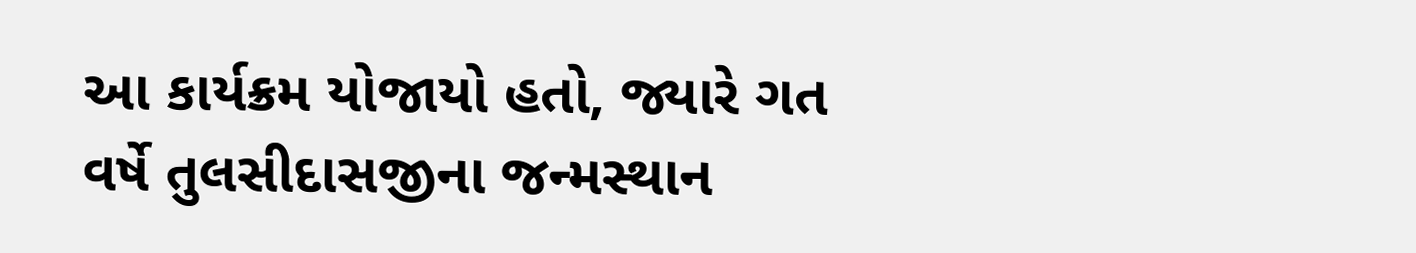આ કાર્યક્રમ યોજાયો હતો, જ્યારે ગત વર્ષે તુલસીદાસજીના જન્મસ્થાન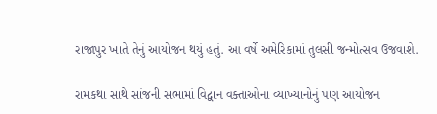રાજાપુર ખાતે તેનું આયોજન થયું હતું. આ વર્ષે અમેરિકામાં તુલસી જન્મોત્સવ ઉજવાશે.

રામકથા સાથે સાંજની સભામાં વિદ્વાન વક્તાઓના વ્યાખ્યાનોનું પણ આયોજન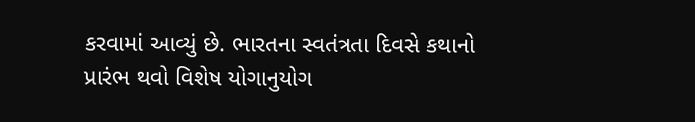કરવામાં આવ્યું છે. ભારતના સ્વતંત્રતા દિવસે કથાનો પ્રારંભ થવો વિશેષ યોગાનુયોગ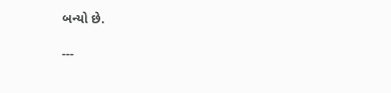બન્યો છે.

---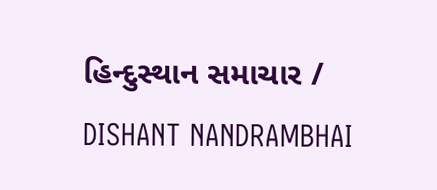હિન્દુસ્થાન સમાચાર / DISHANT NANDRAMBHAI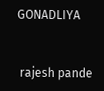GONADLIYA


 rajesh pande